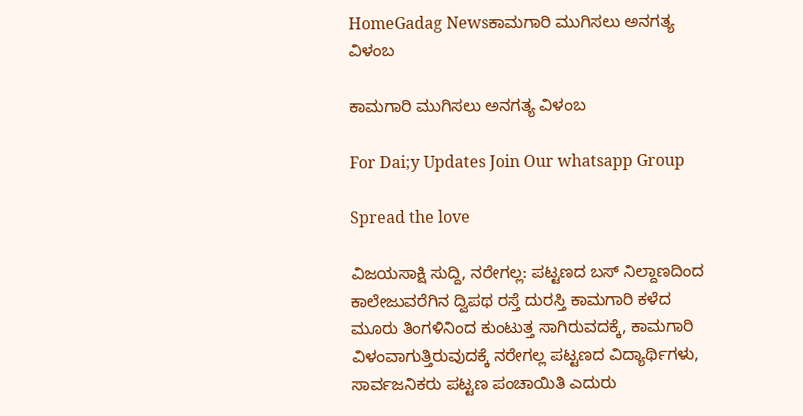HomeGadag Newsಕಾಮಗಾರಿ ಮುಗಿಸಲು ಅನಗತ್ಯ ವಿಳಂಬ

ಕಾಮಗಾರಿ ಮುಗಿಸಲು ಅನಗತ್ಯ ವಿಳಂಬ

For Dai;y Updates Join Our whatsapp Group

Spread the love

ವಿಜಯಸಾಕ್ಷಿ ಸುದ್ದಿ, ನರೇಗಲ್ಲ: ಪಟ್ಟಣದ ಬಸ್ ನಿಲ್ದಾಣದಿಂದ ಕಾಲೇಜುವರೆಗಿನ ದ್ವಿಪಥ ರಸ್ತೆ ದುರಸ್ತಿ ಕಾಮಗಾರಿ ಕಳೆದ ಮೂರು ತಿಂಗಳಿನಿಂದ ಕುಂಟುತ್ತ ಸಾಗಿರುವದಕ್ಕೆ, ಕಾಮಗಾರಿ ವಿಳಂವಾಗುತ್ತಿರುವುದಕ್ಕೆ ನರೇಗಲ್ಲ ಪಟ್ಟಣದ ವಿದ್ಯಾರ್ಥಿಗಳು, ಸಾರ್ವಜನಿಕರು ಪಟ್ಟಣ ಪಂಚಾಯಿತಿ ಎದುರು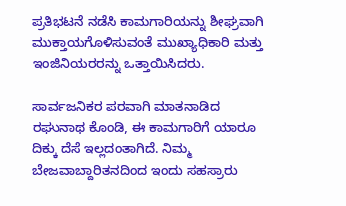ಪ್ರತಿಭಟನೆ ನಡೆಸಿ ಕಾಮಗಾರಿಯನ್ನು ಶೀಘ್ರವಾಗಿ ಮುಕ್ತಾಯಗೊಳಿಸುವಂತೆ ಮುಖ್ಯಾಧಿಕಾರಿ ಮತ್ತು ಇಂಜಿನಿಯರರನ್ನು ಒತ್ತಾಯಿಸಿದರು.

ಸಾರ್ವಜನಿಕರ ಪರವಾಗಿ ಮಾತನಾಡಿದ ರಘುನಾಥ ಕೊಂಡಿ, ಈ ಕಾಮಗಾರಿಗೆ ಯಾರೂ ದಿಕ್ಕು ದೆಸೆ ಇಲ್ಲದಂತಾಗಿದೆ. ನಿಮ್ಮ ಬೇಜವಾಬ್ದಾರಿತನದಿಂದ ಇಂದು ಸಹಸ್ರಾರು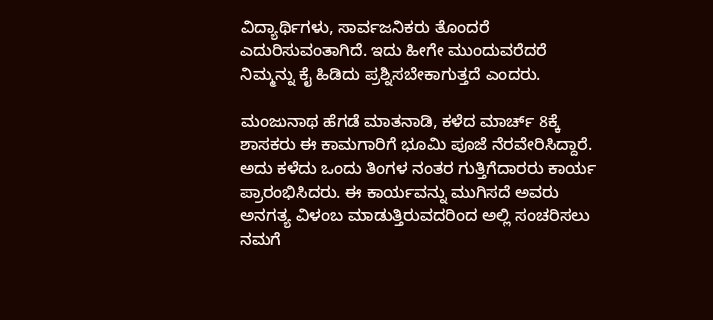ವಿದ್ಯಾರ್ಥಿಗಳು, ಸಾರ್ವಜನಿಕರು ತೊಂದರೆ ಎದುರಿಸುವಂತಾಗಿದೆ. ಇದು ಹೀಗೇ ಮುಂದುವರೆದರೆ ನಿಮ್ಮನ್ನು ಕೈ ಹಿಡಿದು ಪ್ರಶ್ನಿಸಬೇಕಾಗುತ್ತದೆ ಎಂದರು.

ಮಂಜುನಾಥ ಹೆಗಡೆ ಮಾತನಾಡಿ, ಕಳೆದ ಮಾರ್ಚ್ 8ಕ್ಕೆ ಶಾಸಕರು ಈ ಕಾಮಗಾರಿಗೆ ಭೂಮಿ ಪೂಜೆ ನೆರವೇರಿಸಿದ್ದಾರೆ. ಅದು ಕಳೆದು ಒಂದು ತಿಂಗಳ ನಂತರ ಗುತ್ತಿಗೆದಾರರು ಕಾರ್ಯ ಪ್ರಾರಂಭಿಸಿದರು. ಈ ಕಾರ್ಯವನ್ನು ಮುಗಿಸದೆ ಅವರು ಅನಗತ್ಯ ವಿಳಂಬ ಮಾಡುತ್ತಿರುವದರಿಂದ ಅಲ್ಲಿ ಸಂಚರಿಸಲು ನಮಗೆ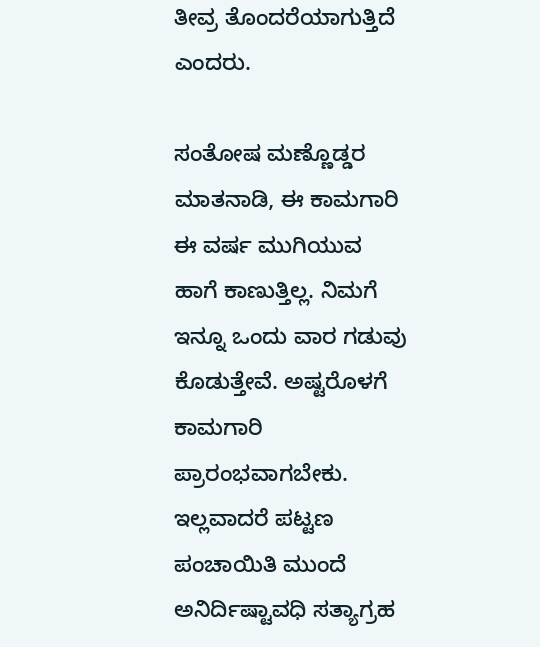ತೀವ್ರ ತೊಂದರೆಯಾಗುತ್ತಿದೆ ಎಂದರು.

ಸಂತೋಷ ಮಣ್ಣೊಡ್ಡರ ಮಾತನಾಡಿ, ಈ ಕಾಮಗಾರಿ ಈ ವರ್ಷ ಮುಗಿಯುವ ಹಾಗೆ ಕಾಣುತ್ತಿಲ್ಲ. ನಿಮಗೆ ಇನ್ನೂ ಒಂದು ವಾರ ಗಡುವು ಕೊಡುತ್ತೇವೆ. ಅಷ್ಟರೊಳಗೆ ಕಾಮಗಾರಿ ಪ್ರಾರಂಭವಾಗಬೇಕು. ಇಲ್ಲವಾದರೆ ಪಟ್ಟಣ ಪಂಚಾಯಿತಿ ಮುಂದೆ ಅನಿರ್ದಿಷ್ಟಾವಧಿ ಸತ್ಯಾಗ್ರಹ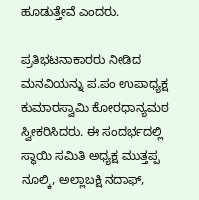ಹೂಡುತ್ತೇವೆ ಎಂದರು.

ಪ್ರತಿಭಟನಾಕಾರರು ನೀಡಿದ ಮನವಿಯನ್ನು ಪ.ಪಂ ಉಪಾಧ್ಯಕ್ಷ ಕುಮಾರಸ್ವಾಮಿ ಕೋರಧಾನ್ಯಮಠ ಸ್ವೀಕರಿಸಿದರು. ಈ ಸಂದರ್ಭದಲ್ಲಿ ಸ್ಥಾಯಿ ಸಮಿತಿ ಅಧ್ಯಕ್ಷ ಮುತ್ತಪ್ಪ ನೂಲ್ಕಿ, ಅಲ್ಲಾಬಕ್ಷಿ ನದಾಫ್,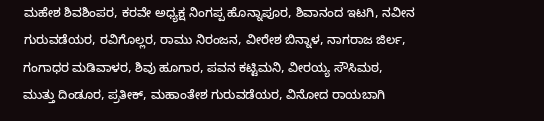ಮಹೇಶ ಶಿವಶಿಂಪರ, ಕರವೇ ಅಧ್ಯಕ್ಷ ನಿಂಗಪ್ಪ ಹೊನ್ನಾಪೂರ, ಶಿವಾನಂದ ಇಟಗಿ, ನವೀನ ಗುರುವಡೆಯರ, ರವಿಗೊಲ್ಲರ, ರಾಮು ನಿರಂಜನ, ವೀರೇಶ ಬಿನ್ನಾಳ, ನಾಗರಾಜ ಜಿರ್ಲ, ಗಂಗಾಧರ ಮಡಿವಾಳರ, ಶಿವು ಹೂಗಾರ, ಪವನ ಕಟ್ಟಿಮನಿ, ವೀರಯ್ಯ ಸೌಸಿಮಠ, ಮುತ್ತು ದಿಂಡೂರ, ಪ್ರತೀಕ್, ಮಹಾಂತೇಶ ಗುರುವಡೆಯರ, ವಿನೋದ ರಾಯಬಾಗಿ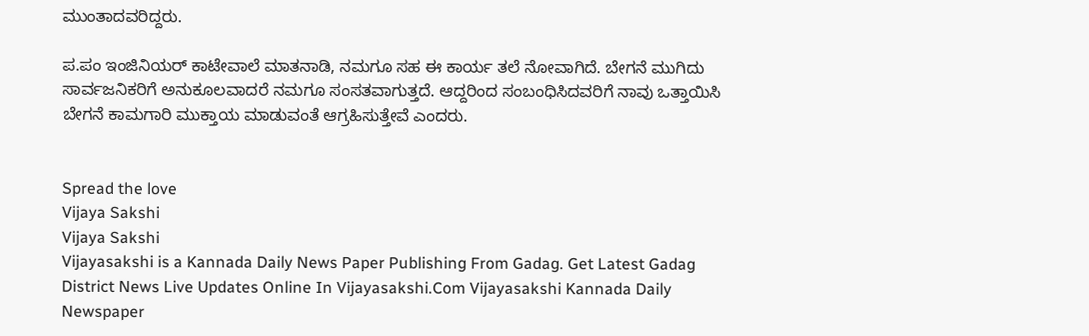ಮುಂತಾದವರಿದ್ದರು.

ಪ.ಪಂ ಇಂಜಿನಿಯರ್ ಕಾಟೇವಾಲೆ ಮಾತನಾಡಿ, ನಮಗೂ ಸಹ ಈ ಕಾರ್ಯ ತಲೆ ನೋವಾಗಿದೆ. ಬೇಗನೆ ಮುಗಿದು ಸಾರ್ವಜನಿಕರಿಗೆ ಅನುಕೂಲವಾದರೆ ನಮಗೂ ಸಂಸತವಾಗುತ್ತದೆ. ಆದ್ದರಿಂದ ಸಂಬಂಧಿಸಿದವರಿಗೆ ನಾವು ಒತ್ತಾಯಿಸಿ ಬೇಗನೆ ಕಾಮಗಾರಿ ಮುಕ್ತಾಯ ಮಾಡುವಂತೆ ಆಗ್ರಹಿಸುತ್ತೇವೆ ಎಂದರು.


Spread the love
Vijaya Sakshi
Vijaya Sakshi
Vijayasakshi is a Kannada Daily News Paper Publishing From Gadag. Get Latest Gadag District News Live Updates Online In Vijayasakshi.Com Vijayasakshi Kannada Daily Newspaper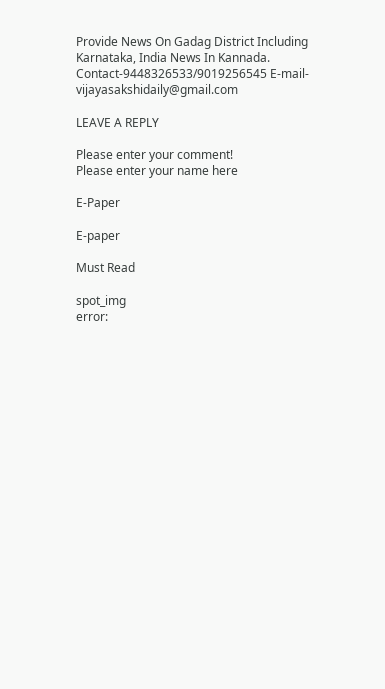Provide News On Gadag District Including Karnataka, India News In Kannada. Contact-9448326533/9019256545 E-mail-vijayasakshidaily@gmail.com

LEAVE A REPLY

Please enter your comment!
Please enter your name here

E-Paper

E-paper

Must Read

spot_img
error: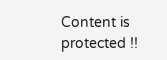Content is protected !!